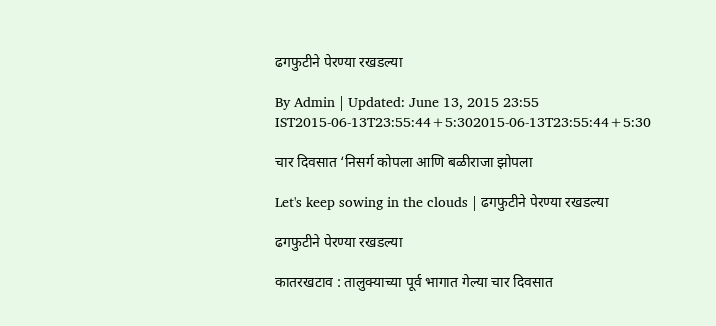ढगफुटीने पेरण्या रखडल्या

By Admin | Updated: June 13, 2015 23:55 IST2015-06-13T23:55:44+5:302015-06-13T23:55:44+5:30

चार दिवसात ‘निसर्ग कोपला आणि बळीराजा झोपला

Let's keep sowing in the clouds | ढगफुटीने पेरण्या रखडल्या

ढगफुटीने पेरण्या रखडल्या

कातरखटाव : तालुक्याच्या पूर्व भागात गेल्या चार दिवसात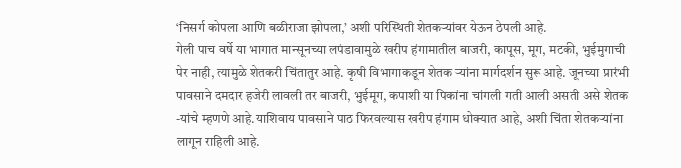‘निसर्ग कोपला आणि बळीराजा झोपला,’ अशी परिस्थिती शेतकऱ्यांवर येऊन ठेपली आहे.
गेली पाच वर्षे या भागात मान्सूनच्या लपंडावामुळे खरीप हंगामातील बाजरी, कापूस, मूग, मटकी, भुईमुगाची पेर नाही, त्यामुळे शेतकरी चिंतातुर आहे. कृषी विभागाकडून शेतक ऱ्यांना मार्गदर्शन सुरू आहे. जूनच्या प्रारंभी पावसाने दमदार हजेरी लावली तर बाजरी, भुईमूग, कपाशी या पिकांना चांगली गती आली असती असे शेतक -यांचे म्हणणे आहे.याशिवाय पावसाने पाठ फिरवल्यास खरीप हंगाम धोक्यात आहे, अशी चिंता शेतकऱ्यांना लागून राहिली आहे.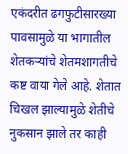एकंदरीत ढगफुटीसारख्या पावसामुळे या भागातील शेतकऱ्यांचे शेतमशागतीचे कष्ट वाया गेले आहे. शेतात चिखल झाल्यामुळे शेतीचे नुकसान झाले तर काही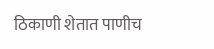ठिकाणी शेतात पाणीच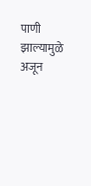पाणी झाल्यामुळे अजून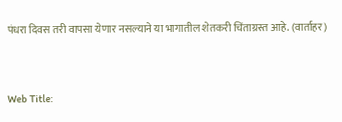पंधरा दिवस तरी वापसा येणार नसल्याने या भागातील शेतकरी चिंताग्रस्त आहे. (वार्ताहर)



Web Title: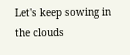Let's keep sowing in the clouds